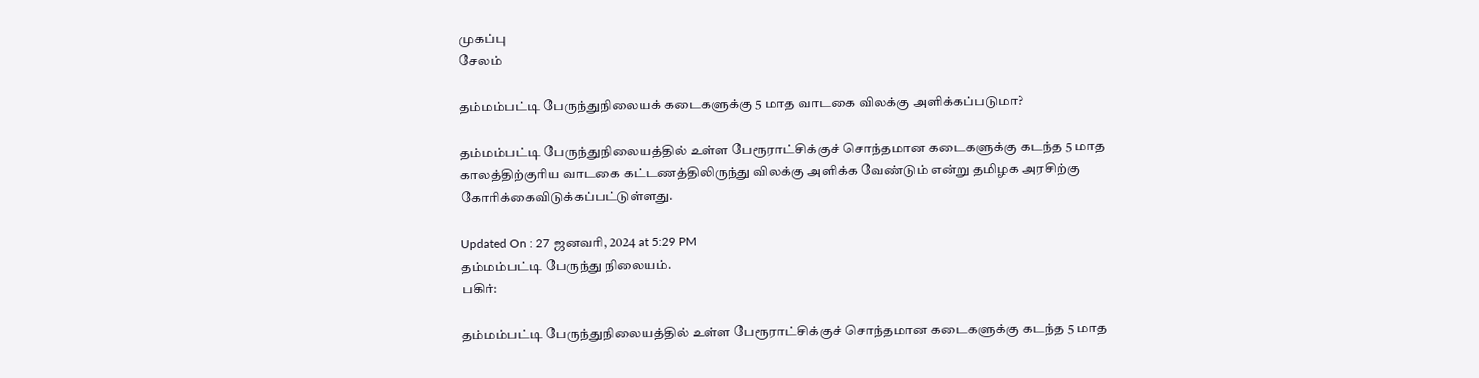முகப்பு
சேலம்

தம்மம்பட்டி பேருந்துநிலையக் கடைகளுக்கு 5 மாத வாடகை விலக்கு அளிக்கப்படுமா?

தம்மம்பட்டி பேருந்துநிலையத்தில் உள்ள பேரூராட்சிக்குச் சொந்தமான கடைகளுக்கு கடந்த 5 மாத காலத்திற்குரிய வாடகை கட்டணத்திலிருந்து விலக்கு அளிக்க வேண்டும் என்று தமிழக அரசிற்கு கோரிக்கைவிடுக்கப்பட்டுள்ளது.

Updated On : 27 ஜனவரி, 2024 at 5:29 PM
தம்மம்பட்டி பேருந்து நிலையம்.
பகிர்:

தம்மம்பட்டி பேருந்துநிலையத்தில் உள்ள பேரூராட்சிக்குச் சொந்தமான கடைகளுக்கு கடந்த 5 மாத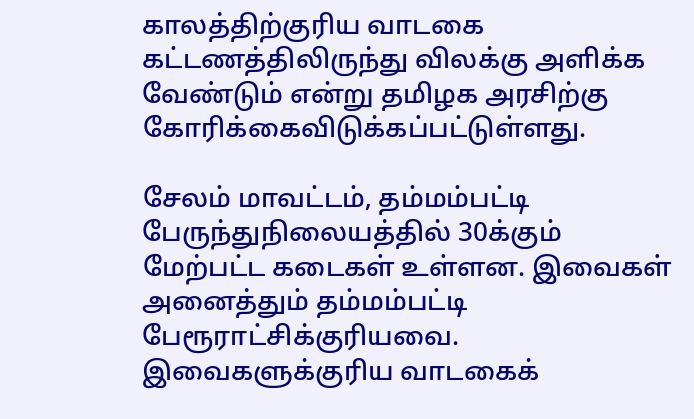காலத்திற்குரிய வாடகை கட்டணத்திலிருந்து விலக்கு அளிக்க வேண்டும் என்று தமிழக அரசிற்கு கோரிக்கைவிடுக்கப்பட்டுள்ளது.

சேலம் மாவட்டம், தம்மம்பட்டி பேருந்துநிலையத்தில் 30க்கும் மேற்பட்ட கடைகள் உள்ளன. இவைகள் அனைத்தும் தம்மம்பட்டி பேரூராட்சிக்குரியவை. இவைகளுக்குரிய வாடகைக்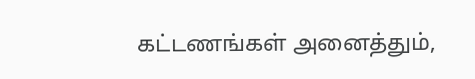கட்டணங்கள் அனைத்தும்,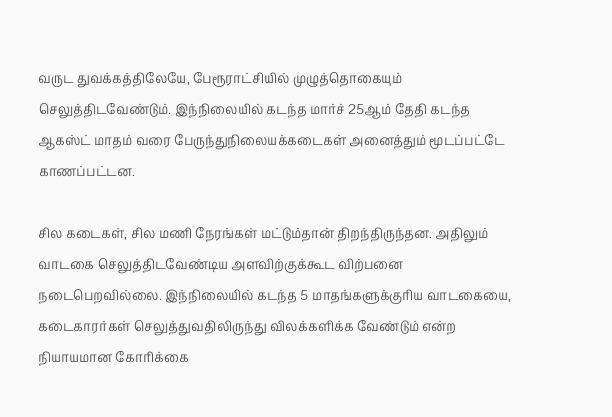வருட துவக்கத்திலேயே, பேரூராட்சியில் முழுத்தொகையும் செலுத்திடவேண்டும். இந்நிலையில் கடந்த மார்ச் 25ஆம் தேதி கடந்த ஆகஸ்ட் மாதம் வரை பேருந்துநிலையக்கடைகள் அனைத்தும் மூடப்பட்டே காணப்பட்டன.

சில கடைகள், சில மணி நேரங்கள் மட்டும்தான் திறந்திருந்தன. அதிலும் வாடகை செலுத்திடவேண்டிய அளவிற்குக்கூட விற்பனை நடைபெறவில்லை. இந்நிலையில் கடந்த 5 மாதங்களுக்குரிய வாடகையை, கடைகாரர்கள் செலுத்துவதிலிருந்து விலக்களிக்க வேண்டும் என்ற நியாயமான கோரிக்கை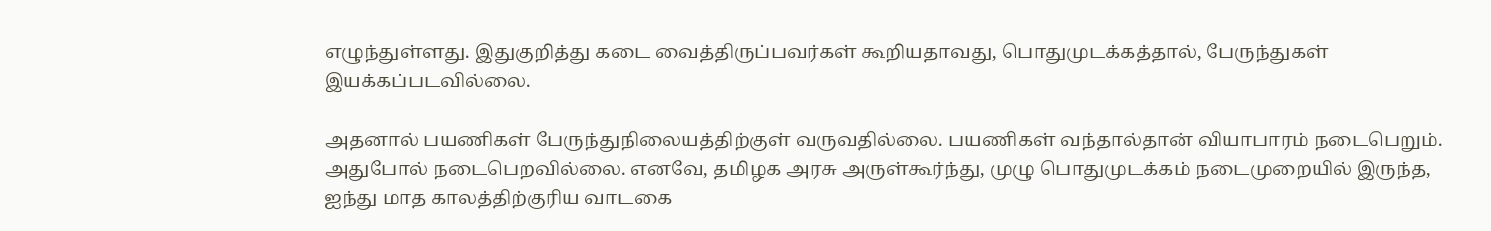எழுந்துள்ளது. இதுகுறித்து கடை வைத்திருப்பவர்கள் கூறியதாவது, பொதுமுடக்கத்தால், பேருந்துகள் இயக்கப்படவில்லை.

அதனால் பயணிகள் பேருந்துநிலையத்திற்குள் வருவதில்லை. பயணிகள் வந்தால்தான் வியாபாரம் நடைபெறும். அதுபோல் நடைபெறவில்லை. எனவே, தமிழக அரசு அருள்கூர்ந்து, முழு பொதுமுடக்கம் நடைமுறையில் இருந்த, ஐந்து மாத காலத்திற்குரிய வாடகை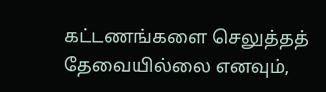கட்டணங்களை செலுத்தத் தேவையில்லை எனவும்,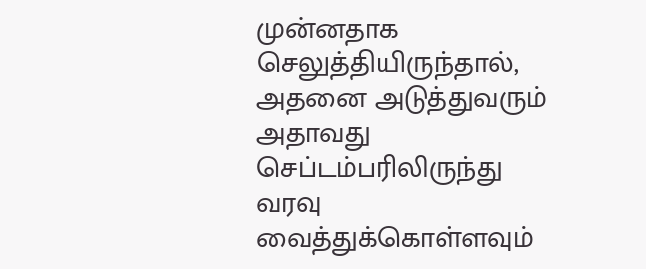முன்னதாக செலுத்தியிருந்தால், அதனை அடுத்துவரும் அதாவது செப்டம்பரிலிருந்து வரவு வைத்துக்கொள்ளவும்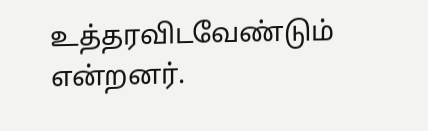உத்தரவிடவேண்டும் என்றனர்.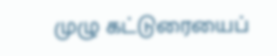முழு கட்டுரையைப்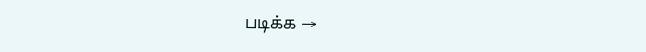படிக்க →